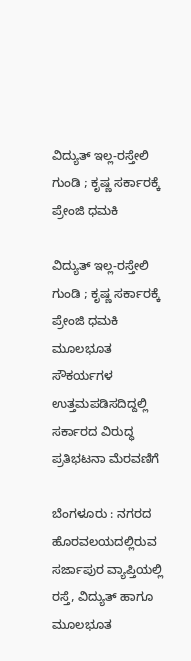ವಿದ್ಯುತ್‌ ಇಲ್ಲ-ರಸ್ತೇಲಿ ಗುಂಡಿ ; ಕೃಷ್ಣ ಸರ್ಕಾರಕ್ಕೆ ಪ್ರೇಂಜಿ ಧಮಕಿ

ವಿದ್ಯುತ್‌ ಇಲ್ಲ-ರಸ್ತೇಲಿ ಗುಂಡಿ ; ಕೃಷ್ಣ ಸರ್ಕಾರಕ್ಕೆ ಪ್ರೇಂಜಿ ಧಮಕಿ
ಮೂಲಭೂತ ಸೌಕರ್ಯಗಳ ಉತ್ತಮಪಡಿಸದಿದ್ದಲ್ಲಿ ಸರ್ಕಾರದ ವಿರುದ್ಧ ಪ್ರತಿಭಟನಾ ಮೆರವಣಿಗೆ

ಬೆಂಗಳೂರು : ನಗರದ ಹೊರವಲಯದಲ್ಲಿರುವ ಸರ್ಜಾಪುರ ವ್ಯಾಪ್ತಿಯಲ್ಲಿ ರಸ್ತೆ, ವಿದ್ಯುತ್‌ ಹಾಗೂ ಮೂಲಭೂತ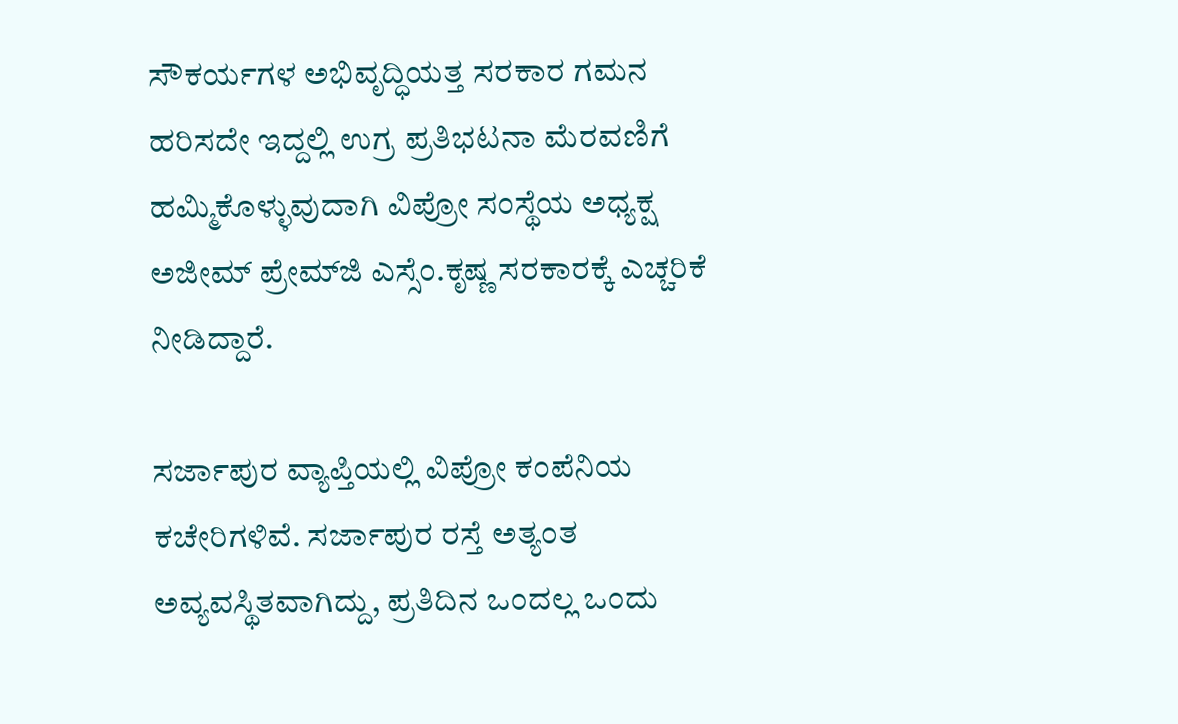ಸೌಕರ್ಯಗಳ ಅಭಿವೃದ್ಧಿಯತ್ತ ಸರಕಾರ ಗಮನ ಹರಿಸದೇ ಇದ್ದಲ್ಲಿ ಉಗ್ರ ಪ್ರತಿಭಟನಾ ಮೆರವಣಿಗೆ ಹಮ್ಮಿಕೊಳ್ಳುವುದಾಗಿ ವಿಪ್ರೋ ಸಂಸ್ಥೆಯ ಅಧ್ಯಕ್ಷ ಅಜೀಮ್‌ ಪ್ರೇಮ್‌ಜಿ ಎಸ್ಸೆಂ.ಕೃಷ್ಣ ಸರಕಾರಕ್ಕೆ ಎಚ್ಚರಿಕೆ ನೀಡಿದ್ದಾರೆ.

ಸರ್ಜಾಪುರ ವ್ಯಾಪ್ತಿಯಲ್ಲಿ ವಿಪ್ರೋ ಕಂಪೆನಿಯ ಕಚೇರಿಗಳಿವೆ. ಸರ್ಜಾಪುರ ರಸ್ತೆ ಅತ್ಯಂತ ಅವ್ಯವಸ್ಥಿತವಾಗಿದ್ದು, ಪ್ರತಿದಿನ ಒಂದಲ್ಲ ಒಂದು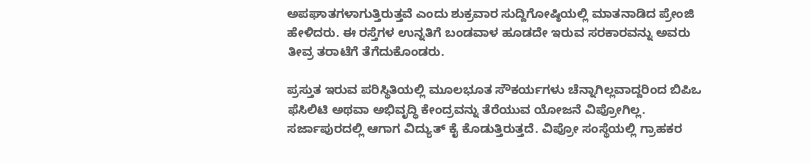ಅಪಘಾತಗಳಾಗುತ್ತಿರುತ್ತವೆ ಎಂದು ಶುಕ್ರವಾರ ಸುದ್ದಿಗೋಷ್ಠಿಯಲ್ಲಿ ಮಾತನಾಡಿದ ಪ್ರೇಂಜಿ ಹೇಳಿದರು. ಈ ರಸ್ತೆಗಳ ಉನ್ನತಿಗೆ ಬಂಡವಾಳ ಹೂಡದೇ ಇರುವ ಸರಕಾರವನ್ನು ಅವರು ತೀವ್ರ ತರಾಟೆಗೆ ತೆಗೆದುಕೊಂಡರು.

ಪ್ರಸ್ತುತ ಇರುವ ಪರಿಸ್ಥಿತಿಯಲ್ಲಿ ಮೂಲಭೂತ ಸೌಕರ್ಯಗಳು ಚೆನ್ನಾಗಿಲ್ಲವಾದ್ದರಿಂದ ಬಿಪಿಒ ಫೆಸಿಲಿಟಿ ಅಥವಾ ಅಭಿವೃದ್ಧಿ ಕೇಂದ್ರವನ್ನು ತೆರೆಯುವ ಯೋಜನೆ ವಿಪ್ರೋಗಿಲ್ಲ. ಸರ್ಜಾಪುರದಲ್ಲಿ ಆಗಾಗ ವಿದ್ಯುತ್‌ ಕೈ ಕೊಡುತ್ತಿರುತ್ತದೆ. ವಿಪ್ರೋ ಸಂಸ್ಥೆಯಲ್ಲಿ ಗ್ರಾಹಕರ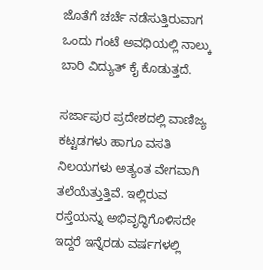ಜೊತೆಗೆ ಚರ್ಚೆ ನಡೆಸುತ್ತಿರುವಾಗ ಒಂದು ಗಂಟೆ ಅವಧಿಯಲ್ಲಿ ನಾಲ್ಕು ಬಾರಿ ವಿದ್ಯುತ್‌ ಕೈ ಕೊಡುತ್ತದೆ.

ಸರ್ಜಾಪುರ ಪ್ರದೇಶದಲ್ಲಿ ವಾಣಿಜ್ಯ ಕಟ್ಟಡಗಳು ಹಾಗೂ ವಸತಿ ನಿಲಯಗಳು ಅತ್ಯಂತ ವೇಗವಾಗಿ ತಲೆಯೆತ್ತುತ್ತಿವೆ. ಇಲ್ಲಿರುವ ರಸ್ತೆಯನ್ನು ಅಭಿವೃದ್ಧಿಗೊಳಿಸದೇ ಇದ್ದರೆ ಇನ್ನೆರಡು ವರ್ಷಗಳಲ್ಲಿ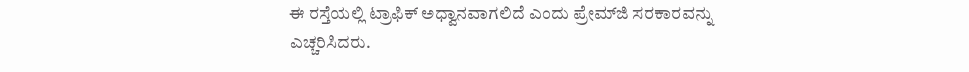ಈ ರಸ್ತೆಯಲ್ಲಿ ಟ್ರಾಫಿಕ್‌ ಅಧ್ವಾನವಾಗಲಿದೆ ಎಂದು ಪ್ರೇಮ್‌ಜಿ ಸರಕಾರವನ್ನು ಎಚ್ಚರಿಸಿದರು.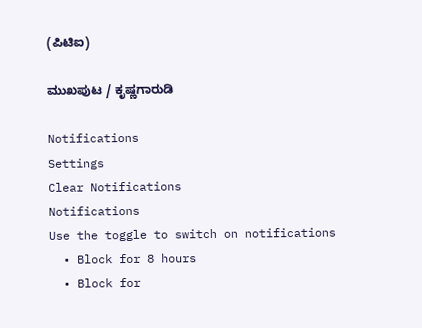(ಪಿಟಿಐ)

ಮುಖಪುಟ / ಕೃಷ್ಣಗಾರುಡಿ

Notifications
Settings
Clear Notifications
Notifications
Use the toggle to switch on notifications
  • Block for 8 hours
  • Block for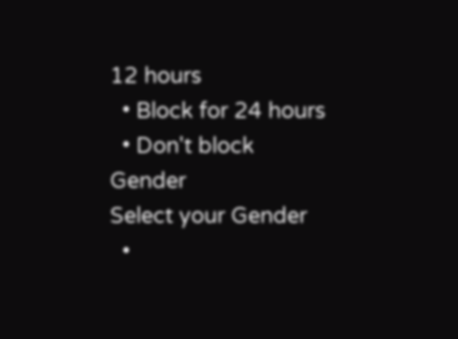12 hours
  • Block for 24 hours
  • Don't block
Gender
Select your Gender
  •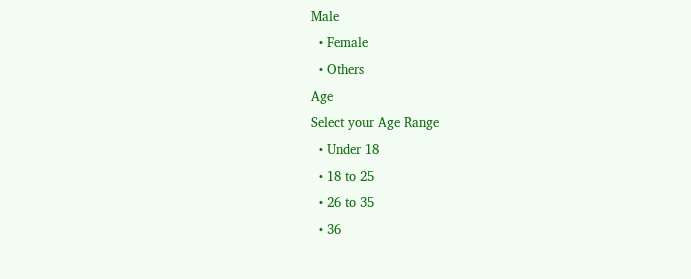Male
  • Female
  • Others
Age
Select your Age Range
  • Under 18
  • 18 to 25
  • 26 to 35
  • 36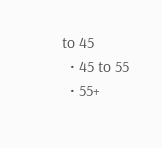to 45
  • 45 to 55
  • 55+